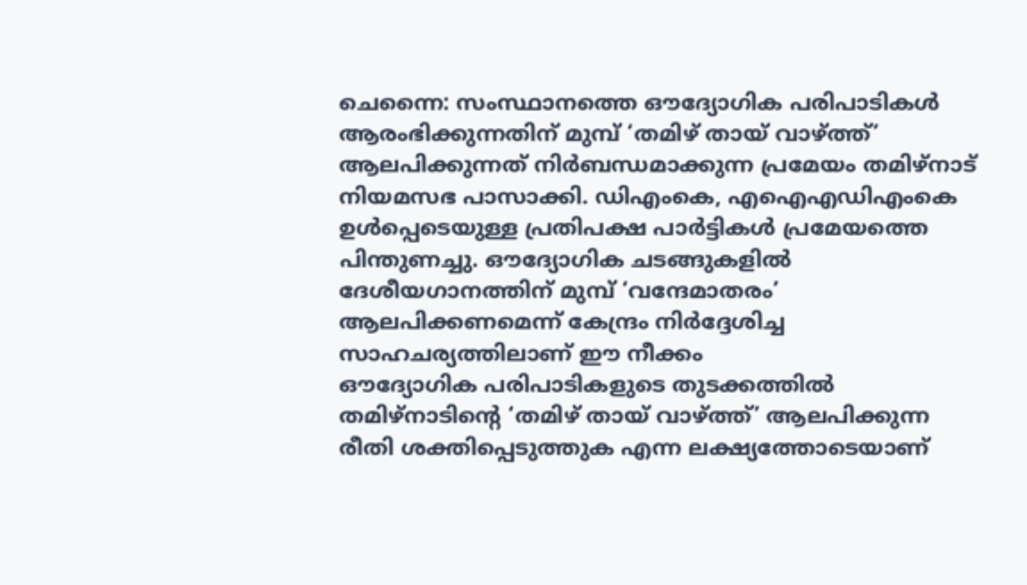ചെന്നൈ: സംസ്ഥാനത്തെ ഔദ്യോഗിക പരിപാടികൾ ആരംഭിക്കുന്നതിന് മുമ്പ് ‘തമിഴ് തായ് വാഴ്ത്ത്’ ആലപിക്കുന്നത് നിർബന്ധമാക്കുന്ന പ്രമേയം തമിഴ്നാട് നിയമസഭ പാസാക്കി. ഡിഎംകെ, എഐഎഡിഎംകെ ഉൾപ്പെടെയുള്ള പ്രതിപക്ഷ പാർട്ടികൾ പ്രമേയത്തെ പിന്തുണച്ചു. ഔദ്യോഗിക ചടങ്ങുകളിൽ ദേശീയഗാനത്തിന് മുമ്പ് ‘വന്ദേമാതരം’ ആലപിക്കണമെന്ന് കേന്ദ്രം നിർദ്ദേശിച്ച സാഹചര്യത്തിലാണ് ഈ നീക്കം
ഔദ്യോഗിക പരിപാടികളുടെ തുടക്കത്തിൽ തമിഴ്നാടിന്റെ ‘തമിഴ് തായ് വാഴ്ത്ത്’ ആലപിക്കുന്ന രീതി ശക്തിപ്പെടുത്തുക എന്ന ലക്ഷ്യത്തോടെയാണ്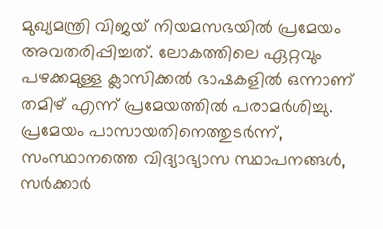മുഖ്യമന്ത്രി വിജയ് നിയമസഭയിൽ പ്രമേയം അവതരിപ്പിച്ചത്. ലോകത്തിലെ ഏറ്റവും പഴക്കമുള്ള ക്ലാസിക്കൽ ഭാഷകളിൽ ഒന്നാണ് തമിഴ് എന്ന് പ്രമേയത്തിൽ പരാമർശിച്ചു. പ്രമേയം പാസായതിനെത്തുടർന്ന്, സംസ്ഥാനത്തെ വിദ്യാഭ്യാസ സ്ഥാപനങ്ങൾ, സർക്കാർ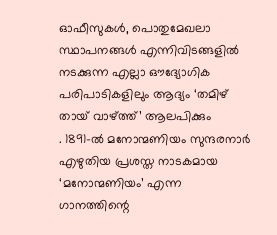ഓഫീസുകൾ, പൊതുമേഖലാ സ്ഥാപനങ്ങൾ എന്നിവിടങ്ങളിൽ നടക്കുന്ന എല്ലാ ഔദ്യോഗിക പരിപാടികളിലും ആദ്യം ‘തമിഴ് തായ് വാഴ്ത്ത്’ ആലപിക്കും
. 1891-ൽ മനോന്മണിയം സുന്ദരനാർ എഴുതിയ പ്രശസ്ത നാടകമായ ‘മനോന്മണിയം’ എന്ന ഗാനത്തിന്റെ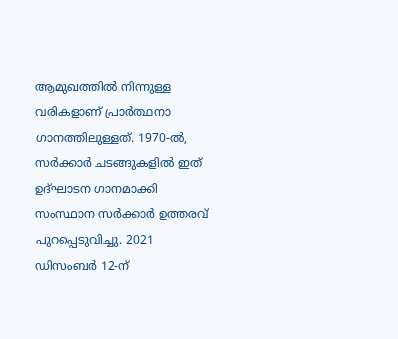ആമുഖത്തിൽ നിന്നുള്ള വരികളാണ് പ്രാർത്ഥനാ ഗാനത്തിലുള്ളത്. 1970-ൽ, സർക്കാർ ചടങ്ങുകളിൽ ഇത് ഉദ്ഘാടന ഗാനമാക്കി സംസ്ഥാന സർക്കാർ ഉത്തരവ് പുറപ്പെടുവിച്ചു. 2021 ഡിസംബർ 12-ന്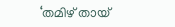‘തമിഴ് തായ്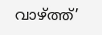വാഴ്ത്ത്’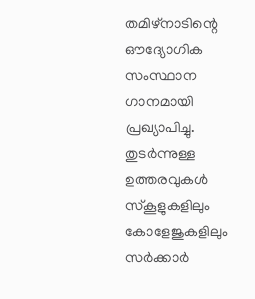തമിഴ്നാടിന്റെ ഔദ്യോഗിക സംസ്ഥാന ഗാനമായി പ്രഖ്യാപിച്ചു. തുടർന്നുള്ള ഉത്തരവുകൾ സ്കൂളുകളിലും കോളേജുകളിലും സർക്കാർ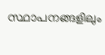സ്ഥാപനങ്ങളിലും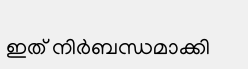ഇത് നിർബന്ധമാക്കി